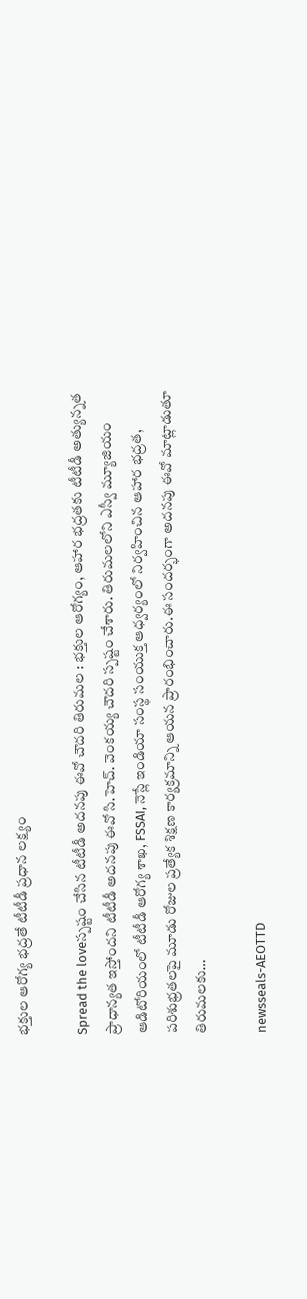భక్తుల ఆరోగ్య భద్రతే టీటీడీ ప్రధాన లక్ష్యం

Spread the loveస్ప‌ష్టం చేసిన టీటీడీ అదనపు ఈవో చౌద‌రి తిరుమల : భక్తుల ఆరోగ్యం, ఆహార భద్రతకు టీటీడీ అత్యున్నత ప్రాధాన్యత ఇస్తోందని టీటీడీ అదనపు ఈవో సి.హెచ్. వెంకయ్య చౌదరి స్ప‌ష్టం చేశారు. తిరుమలలోని ఎస్వీ మ్యూజియం ఆడిటోరియంలో టీటీడీ ఆరోగ్య శాఖ, FSSAI, నెస్లే ఇండియా సంస్థ సంయుక్త ఆధ్వర్యంలో నిర్వహించిన ఆహార భద్రత, పరిశుభ్రతలపై మూడు రోజుల ప్రత్యేక శిక్షణ కార్యక్రమాన్ని ఆయన ప్రారంభించారు.ఈ సందర్భంగా అదనపు ఈవో మాట్లాడుతూ తిరుమలకు…

newsseals-AEOTTD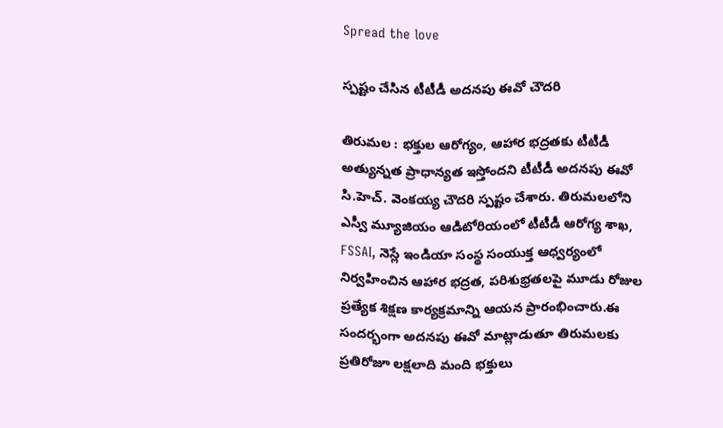Spread the love

స్ప‌ష్టం చేసిన టీటీడీ అదనపు ఈవో చౌద‌రి

తిరుమల : భక్తుల ఆరోగ్యం, ఆహార భద్రతకు టీటీడీ అత్యున్నత ప్రాధాన్యత ఇస్తోందని టీటీడీ అదనపు ఈవో సి.హెచ్. వెంకయ్య చౌదరి స్ప‌ష్టం చేశారు. తిరుమలలోని ఎస్వీ మ్యూజియం ఆడిటోరియంలో టీటీడీ ఆరోగ్య శాఖ, FSSAI, నెస్లే ఇండియా సంస్థ సంయుక్త ఆధ్వర్యంలో నిర్వహించిన ఆహార భద్రత, పరిశుభ్రతలపై మూడు రోజుల ప్రత్యేక శిక్షణ కార్యక్రమాన్ని ఆయన ప్రారంభించారు.ఈ సందర్భంగా అదనపు ఈవో మాట్లాడుతూ తిరుమలకు ప్రతిరోజూ లక్షలాది మంది భక్తులు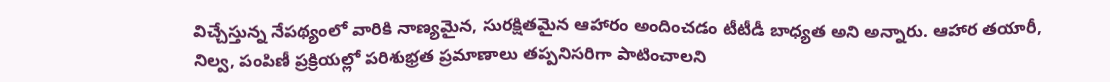విచ్చేస్తున్న నేపథ్యంలో వారికి నాణ్యమైన, సురక్షితమైన ఆహారం అందించడం టీటీడీ బాధ్యత అని అన్నారు. ఆహార తయారీ, నిల్వ, పంపిణీ ప్రక్రియల్లో పరిశుభ్రత ప్రమాణాలు తప్పనిసరిగా పాటించాలని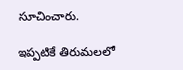సూచించారు.

ఇప్పటికే తిరుమలలో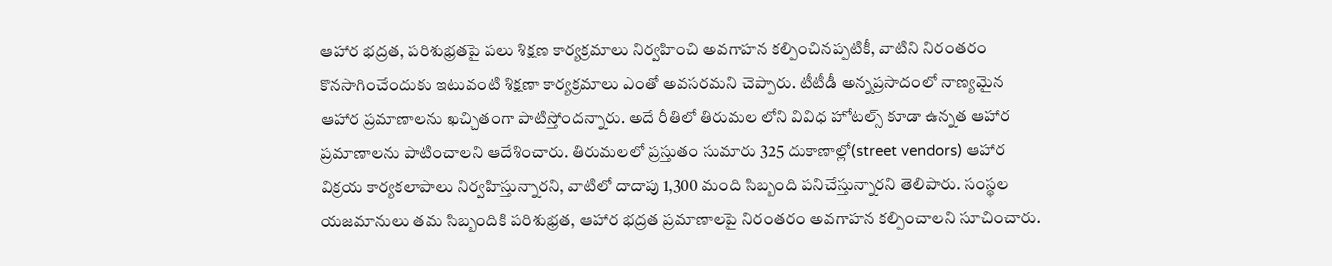ఆహార భద్రత, పరిశుభ్రతపై పలు శిక్షణ కార్యక్రమాలు నిర్వహించి అవగాహన కల్పించినప్పటికీ, వాటిని నిరంతరం కొనసాగించేందుకు ఇటువంటి శిక్షణా కార్యక్రమాలు ఎంతో అవసరమని చెప్పారు. టీటీడీ అన్నప్రసాదంలో నాణ్యమైన ఆహార ప్రమాణాలను ఖచ్చితంగా పాటిస్తోందన్నారు. అదే రీతిలో తిరుమల లోని వివిధ హోటల్స్ కూడా ఉన్నత ఆహార ప్రమాణాలను పాటించాలని ఆదేశించారు. తిరుమలలో ప్రస్తుతం సుమారు 325 దుకాణాల్లో(street vendors) ఆహార విక్రయ కార్యకలాపాలు నిర్వహిస్తున్నారని, వాటిలో దాదాపు 1,300 మంది సిబ్బంది పనిచేస్తున్నారని తెలిపారు. సంస్థల యజమానులు తమ సిబ్బందికి పరిశుభ్రత, ఆహార భద్రత ప్రమాణాలపై నిరంతరం అవగాహన కల్పించాలని సూచించారు.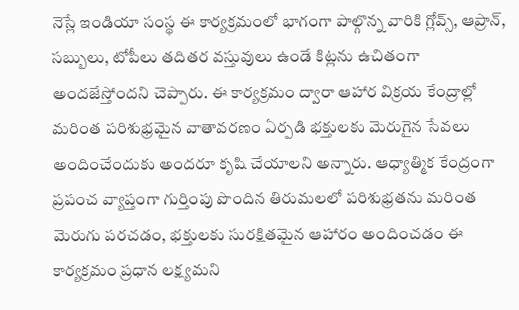నెస్లే ఇండియా సంస్థ ఈ కార్యక్రమంలో భాగంగా పాల్గొన్న వారికి గ్లోవ్స్, ఆప్రాన్, సబ్బులు, టోపీలు తదితర వస్తువులు ఉండే కిట్లను ఉచితంగా అందజేస్తోందని చెప్పారు. ఈ కార్యక్రమం ద్వారా ఆహార విక్రయ కేంద్రాల్లో మరింత పరిశుభ్రమైన వాతావరణం ఏర్పడి భక్తులకు మెరుగైన సేవలు అందించేందుకు అందరూ కృషి చేయాలని అన్నారు. ఆధ్యాత్మిక కేంద్రంగా ప్రపంచ వ్యాప్తంగా గుర్తింపు పొందిన తిరుమలలో పరిశుభ్రతను మరింత మెరుగు పరచడం, భక్తులకు సురక్షితమైన ఆహారం అందించడం ఈ కార్యక్రమం ప్రధాన లక్ష్యమని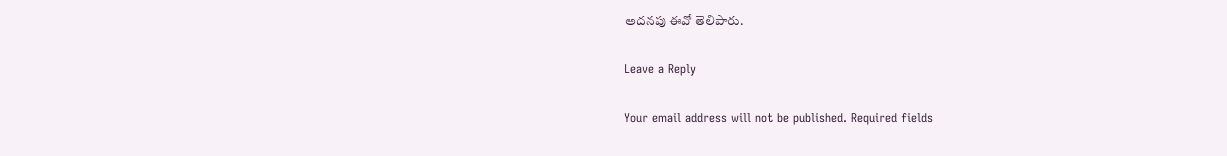అదనపు ఈవో తెలిపారు.

Leave a Reply

Your email address will not be published. Required fields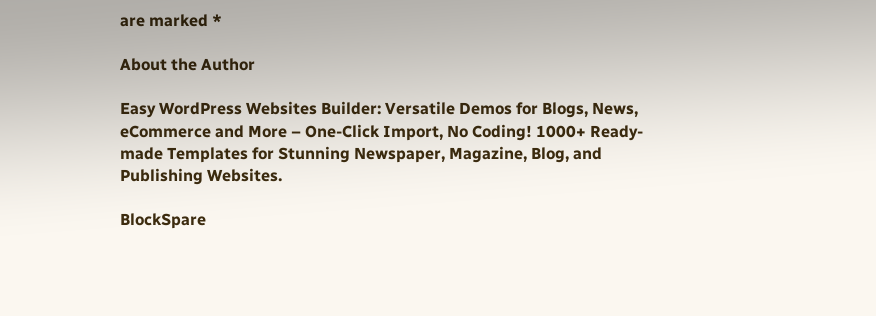are marked *

About the Author

Easy WordPress Websites Builder: Versatile Demos for Blogs, News, eCommerce and More – One-Click Import, No Coding! 1000+ Ready-made Templates for Stunning Newspaper, Magazine, Blog, and Publishing Websites.

BlockSpare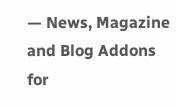— News, Magazine and Blog Addons for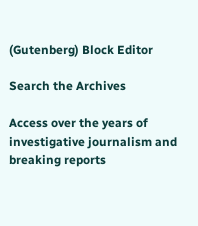(Gutenberg) Block Editor

Search the Archives

Access over the years of investigative journalism and breaking reports